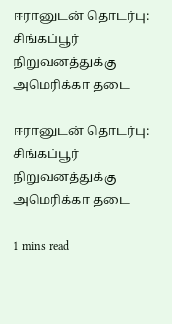ஈரானுடன் தொடர்பு: சிங்கப்பூர் நிறுவனத்துக்கு அமெரிக்கா தடை

ஈரானுடன் தொடர்பு: சிங்கப்பூர் நிறுவனத்துக்கு அமெரிக்கா தடை

1 mins read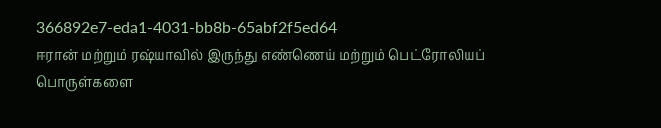366892e7-eda1-4031-bb8b-65abf2f5ed64
ஈரான் மற்றும் ரஷ்யாவில் இருந்து எண்ணெய் மற்றும் பெட்ரோலியப் பொருள்களை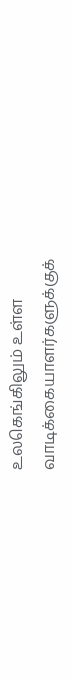உலகெங்கிலும் உள்ள வாடிக்கையாளர்களுக்குக்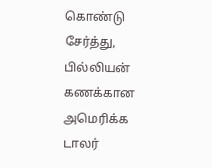கொண்டு சேர்த்து, பில்லியன் கணக்கான அமெரிக்க டாலர்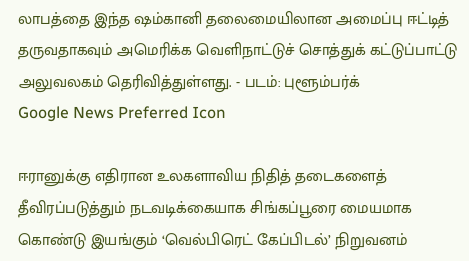லாபத்தை இந்த ஷம்கானி தலைமையிலான அமைப்பு ஈட்டித் தருவதாகவும் அமெரிக்க வெளிநாட்டுச் சொத்துக் கட்டுப்பாட்டு அலுவலகம் தெரிவித்துள்ளது. - படம்: புளூம்பர்க்
Google News Preferred Icon

ஈரானுக்கு எதிரான உலகளாவிய நிதித் தடைகளைத் தீவிரப்படுத்தும் நடவடிக்கையாக சிங்கப்பூரை மையமாக கொண்டு இயங்கும் ‘வெல்பிரெட் கேப்பிடல்’ நிறுவனம்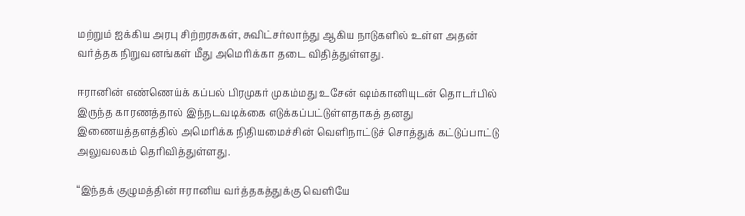மற்றும் ஐக்கிய அரபு சிற்றரசுகள், சுவிட்சர்லாந்து ஆகிய நாடுகளில் உள்ள அதன் வர்த்தக நிறுவனங்கள் மீது அமெரிக்கா தடை விதித்துள்ளது.

ஈரானின் எண்ணெய்க் கப்பல் பிரமுகர் முகம்மது உசேன் ஷம்கானியுடன் தொடர்பில் இருந்த காரணத்தால் இந்நடவடிக்கை எடுக்கப்பட்டுள்ளதாகத் தனது இணையத்தளத்தில் அமெரிக்க நிதியமைச்சின் வெளிநாட்டுச் சொத்துக் கட்டுப்பாட்டு அலுவலகம் தெரிவித்துள்ளது.

“இந்தக் குழுமத்தின் ஈரானிய வர்த்தகத்துக்கு வெளியே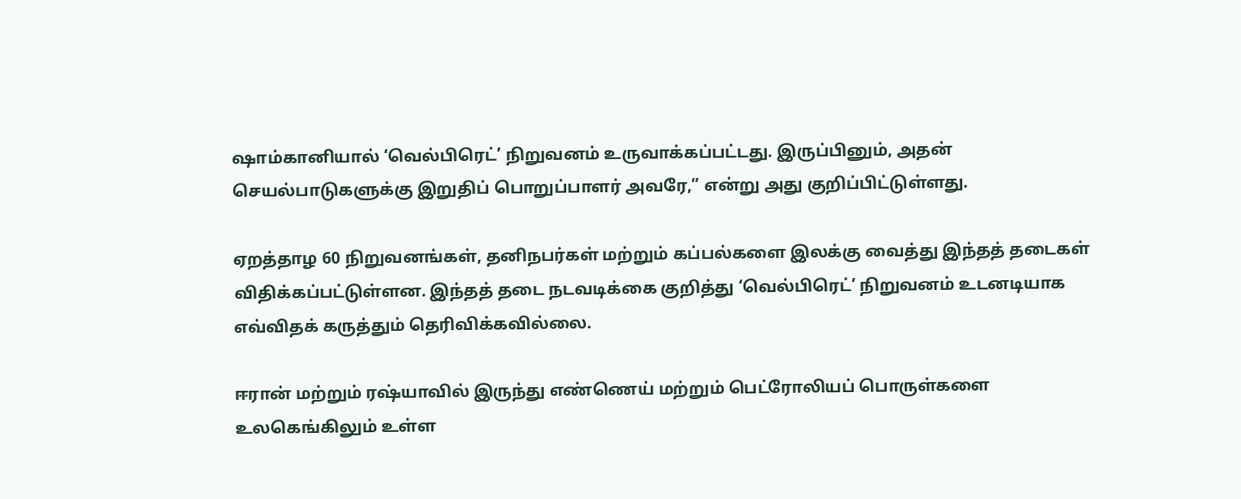ஷாம்கானியால் ‘வெல்பிரெட்’ நிறுவனம் உருவாக்கப்பட்டது. இருப்பினும், அதன் செயல்பாடுகளுக்கு இறுதிப் பொறுப்பாளர் அவரே,” என்று அது குறிப்பிட்டுள்ளது.

ஏறத்தாழ 60 நிறுவனங்கள், தனிநபர்கள் மற்றும் கப்பல்களை இலக்கு வைத்து இந்தத் தடைகள் விதிக்கப்பட்டுள்ளன. இந்தத் தடை நடவடிக்கை குறித்து ‘வெல்பிரெட்’ நிறுவனம் உடனடியாக எவ்விதக் கருத்தும் தெரிவிக்கவில்லை.

ஈரான் மற்றும் ரஷ்யாவில் இருந்து எண்ணெய் மற்றும் பெட்ரோலியப் பொருள்களை உலகெங்கிலும் உள்ள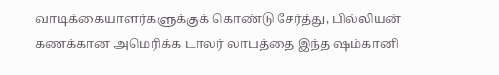வாடிக்கையாளர்களுக்குக் கொண்டு சேர்த்து, பில்லியன் கணக்கான அமெரிக்க டாலர் லாபத்தை இந்த ஷம்கானி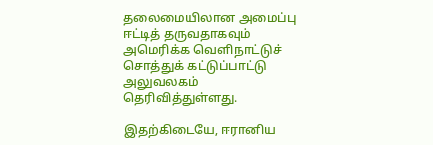தலைமையிலான அமைப்பு ஈட்டித் தருவதாகவும் அமெரிக்க வெளிநாட்டுச் சொத்துக் கட்டுப்பாட்டு அலுவலகம் தெரிவித்துள்ளது.

இதற்கிடையே, ஈரானிய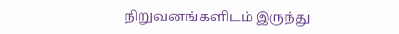நிறுவனங்களிடம் இருந்து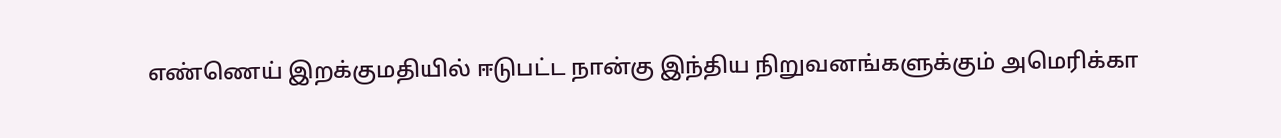எண்ணெய் இறக்குமதியில் ஈடுபட்ட நான்கு இந்திய நிறுவனங்களுக்கும் அமெரிக்கா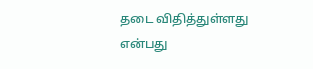தடை விதித்துள்ளது என்பது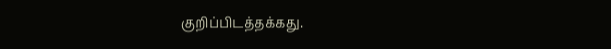குறிப்பிடத்தக்கது.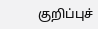குறிப்புச்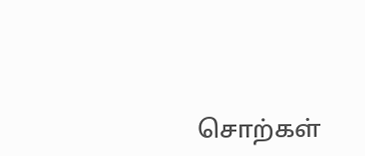சொற்கள்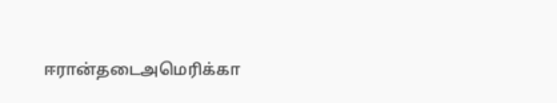ஈரான்தடைஅமெரிக்கா